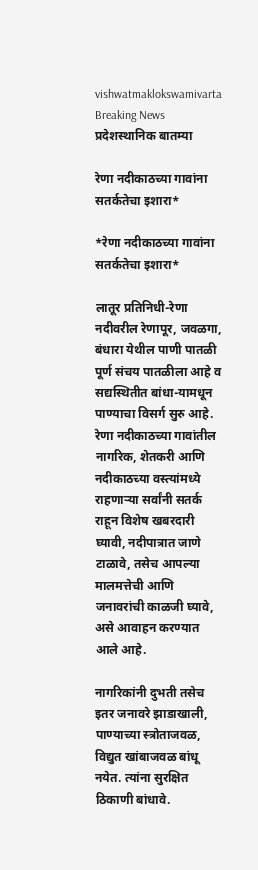vishwatmaklokswamivarta
Breaking News
प्रदेशस्थानिक बातम्या

रेणा नदीकाठच्या गावांना सतर्कतेचा इशारा*

*रेणा नदीकाठच्या गावांना सतर्कतेचा इशारा*

लातूर प्रतिनिधी-रेणा नदीवरील रेणापूर, जवळगा, बंधारा येथील पाणी पातळी पूर्ण संचय पातळीला आहे व सद्यस्थितीत बांधा-यामधून पाण्याचा विसर्ग सुरु आहे. रेणा नदीकाठच्या गावांतील नागरिक, शेतकरी आणि नदीकाठच्या वस्त्यांमध्ये राहणाऱ्या सर्वांनी सतर्क राहून विशेष खबरदारी घ्यावी, नदीपात्रात जाणे टाळावे, तसेच आपल्या मालमत्तेची आणि जनावरांची काळजी घ्यावे, असे आवाहन करण्यात आले आहे.

नागरिकांनी दुभती तसेच इतर जनावरे झाडाखाली, पाण्याच्या स्त्रोताजवळ, विद्युत खांबाजवळ बांधू नयेत. त्यांना सुरक्षित ठिकाणी बांधावे.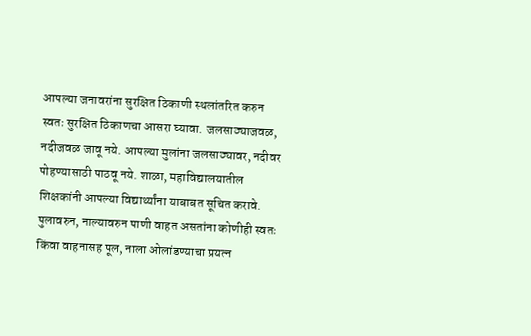आपल्या जनावरांना सुरक्षित ठिकाणी स्थलांतरित करुन स्वतः सुरक्षित ठिकाणचा आसरा घ्यावा. जलसाठ्याजवळ, नदीजवळ जावू नये. आपल्या मुलांना जलसाठ्यावर, नदीवर पोहण्यासाठी पाठवू नये. शाळा, महाविद्यालयातील शिक्षकांनी आपल्या विद्यार्थ्यांना याबाबत सूचित करावे. पुलावरुन, नाल्यावरुन पाणी वाहत असतांना कोणीही स्वतः किंवा वाहनासह पूल, नाला ओलांडण्याचा प्रयत्न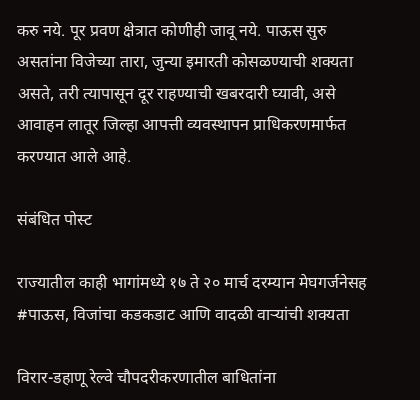करु नये. पूर प्रवण क्षेत्रात कोणीही जावू नये. पाऊस सुरु असतांना विजेच्या तारा, जुन्या इमारती कोसळण्याची शक्यता असते, तरी त्यापासून दूर राहण्याची खबरदारी घ्यावी, असे आवाहन लातूर जिल्हा आपत्ती व्यवस्थापन प्राधिकरणमार्फत करण्यात आले आहे.

संबंधित पोस्ट

राज्यातील काही भागांमध्ये १७ ते २० मार्च दरम्यान मेघगर्जनेसह #पाऊस, विजांचा कडकडाट आणि वादळी वाऱ्यांची शक्यता

विरार-डहाणू रेल्वे चौपदरीकरणातील बाधितांना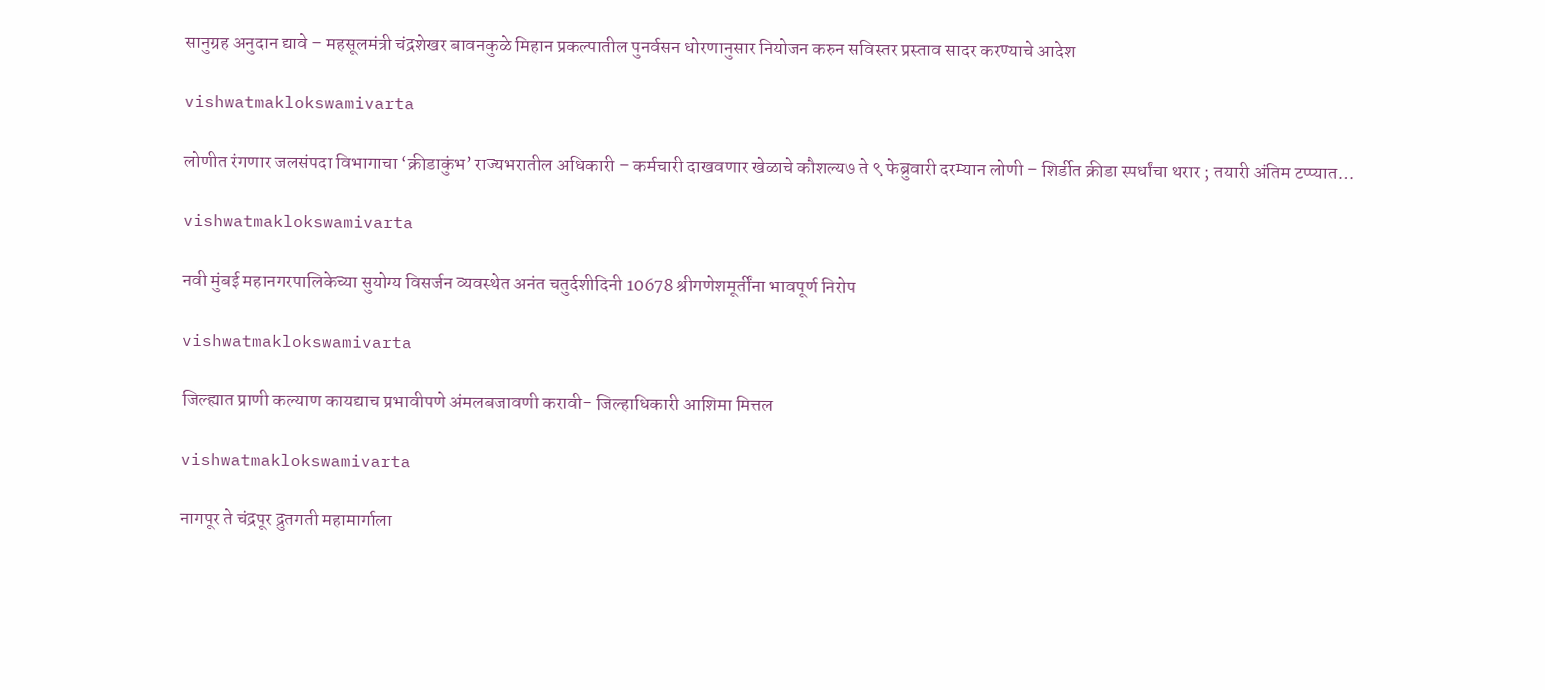सानुग्रह अनुदान द्यावे – महसूलमंत्री चंद्रशेखर बावनकुळे मिहान प्रकल्पातील पुनर्वसन धोरणानुसार नियोजन करुन सविस्तर प्रस्ताव सादर करण्याचे आदेश

vishwatmaklokswamivarta

लोणीत रंगणार जलसंपदा विभागाचा ‘क्रीडाकुंभ’ राज्यभरातील अधिकारी – कर्मचारी दाखवणार खेळाचे कौशल्य७ ते ९ फेब्रुवारी दरम्यान लोणी – शिर्डीत क्रीडा स्पर्धांचा थरार ; तयारी अंतिम टप्प्यात…

vishwatmaklokswamivarta

नवी मुंबई महानगरपालिकेच्या सुयोग्य विसर्जन व्यवस्थेत अनंत चतुर्दशीदिनी 10678 श्रीगणेशमूर्तींना भावपूर्ण निरोप

vishwatmaklokswamivarta

जिल्ह्यात प्राणी कल्याण कायद्याच प्रभावीपणे अंमलबजावणी करावी- जिल्हाधिकारी आशिमा मित्तल

vishwatmaklokswamivarta

नागपूर ते चंद्रपूर द्रुतगती महामार्गाला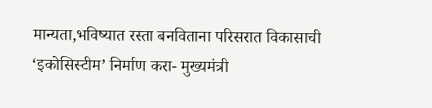मान्यता,भविष्यात रस्ता बनविताना परिसरात विकासाची ‘इकोसिस्टीम’ निर्माण करा- मुख्यमंत्री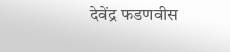देवेंद्र फडणवीस